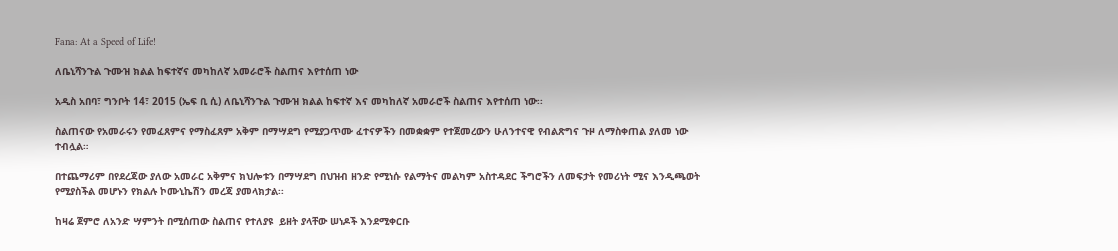Fana: At a Speed of Life!

ለቤኒሻንጉል ጉሙዝ ክልል ከፍተኛና መካከለኛ አመራሮች ስልጠና እየተሰጠ ነው

አዲስ አበባ፣ ግንቦት 14፣ 2015 (ኤፍ ቢ ሲ) ለቤኒሻንጉል ጉሙዝ ክልል ከፍተኛ እና መካከለኛ አመራሮች ስልጠና እየተሰጠ ነው፡፡

ስልጠናው የአመራሩን የመፈጸምና የማስፈጸም አቅም በማሣደግ የሚያጋጥሙ ፈተናዎችን በመቋቋም የተጀመረውን ሁለንተናዊ የብልጽግና ጉዞ ለማስቀጠል ያለመ ነው ተብሏል።

በተጨማሪም በየደረጃው ያለው አመራር አቅምና ክህሎቱን በማሣደግ በህዝብ ዘንድ የሚነሱ የልማትና መልካም አስተዳደር ችግሮችን ለመፍታት የመሪነት ሚና እንዲጫወት የሚያስችል መሆኑን የክልሉ ኮሙኒኬሽን መረጃ ያመላክታል፡፡

ከዛሬ ጀምሮ ለአንድ ሣምንት በሚሰጠው ስልጠና የተለያዩ  ይዘት ያላቸው ሠነዶች እንደሚቀርቡ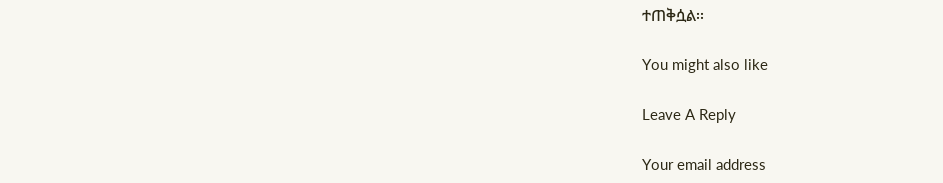ተጠቅሷል፡፡

You might also like

Leave A Reply

Your email address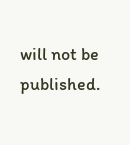will not be published.